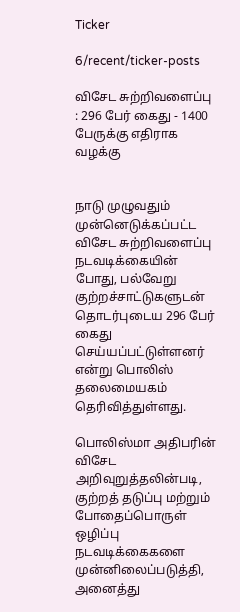Ticker

6/recent/ticker-posts

விசேட சுற்றிவளைப்பு : 296 பேர் கைது - 1400 பேருக்கு எதிராக வழக்கு


நாடு முழுவதும் முன்னெடுக்கப்பட்ட விசேட சுற்றிவளைப்பு நடவடிக்கையின் போது, பல்வேறு குற்றச்சாட்டுகளுடன் தொடர்புடைய 296 பேர் கைது செய்யப்பட்டுள்ளனர் என்று பொலிஸ் தலைமையகம் தெரிவித்துள்ளது.

பொலிஸ்மா அதிபரின் விசேட அறிவுறுத்தலின்படி, குற்றத் தடுப்பு மற்றும் போதைப்பொருள் ஒழிப்பு நடவடிக்கைகளை முன்னிலைப்படுத்தி, அனைத்து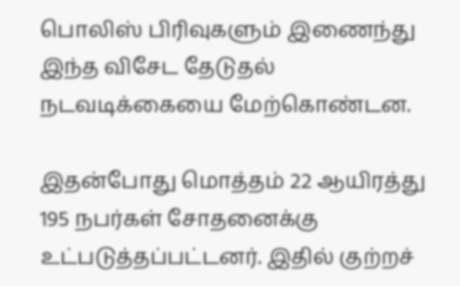பொலிஸ் பிரிவுகளும் இணைந்து இந்த விசேட தேடுதல் நடவடிக்கையை மேற்கொண்டன.

இதன்போது மொத்தம் 22 ஆயிரத்து 195 நபர்கள் சோதனைக்கு உட்படுத்தப்பட்டனர். இதில் குற்றச்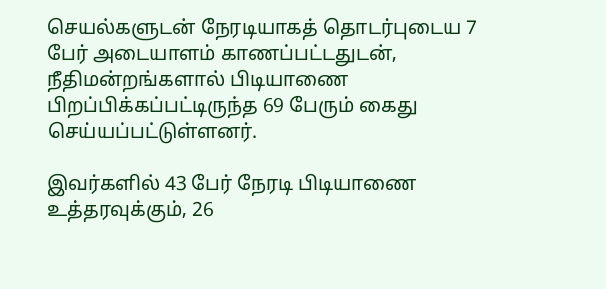செயல்களுடன் நேரடியாகத் தொடர்புடைய 7 பேர் அடையாளம் காணப்பட்டதுடன், நீதிமன்றங்களால் பிடியாணை பிறப்பிக்கப்பட்டிருந்த 69 பேரும் கைது செய்யப்பட்டுள்ளனர்.

இவர்களில் 43 பேர் நேரடி பிடியாணை உத்தரவுக்கும், 26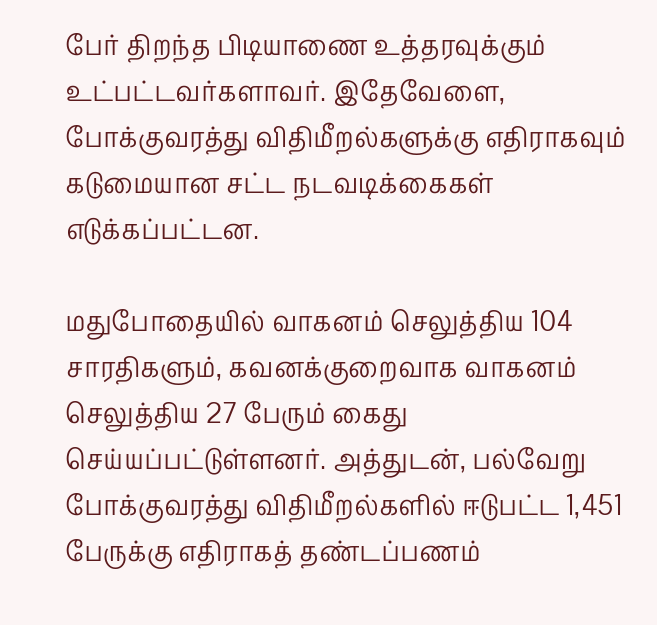பேர் திறந்த பிடியாணை உத்தரவுக்கும் உட்பட்டவர்களாவர். இதேவேளை, போக்குவரத்து விதிமீறல்களுக்கு எதிராகவும் கடுமையான சட்ட நடவடிக்கைகள் எடுக்கப்பட்டன.

மதுபோதையில் வாகனம் செலுத்திய 104 சாரதிகளும், கவனக்குறைவாக வாகனம் செலுத்திய 27 பேரும் கைது செய்யப்பட்டுள்ளனர். அத்துடன், பல்வேறு போக்குவரத்து விதிமீறல்களில் ஈடுபட்ட 1,451 பேருக்கு எதிராகத் தண்டப்பணம்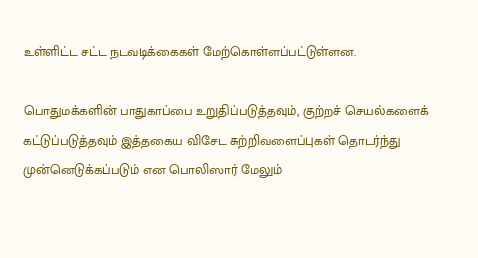உள்ளிட்ட சட்ட நடவடிக்கைகள் மேற்கொள்ளப்பட்டுள்ளன.

பொதுமக்களின் பாதுகாப்பை உறுதிப்படுத்தவும், குற்றச் செயல்களைக் கட்டுப்படுத்தவும் இத்தகைய விசேட சுற்றிவளைப்புகள் தொடர்ந்து முன்னெடுக்கப்படும் என பொலிஸார் மேலும்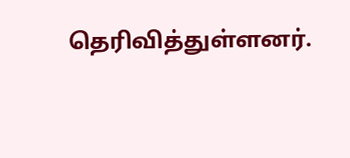தெரிவித்துள்ளனர்.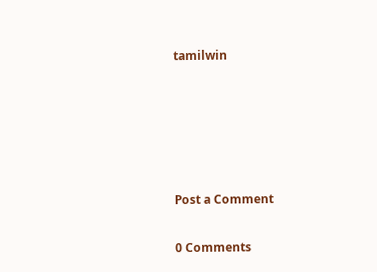tamilwin





Post a Comment

0 Comments